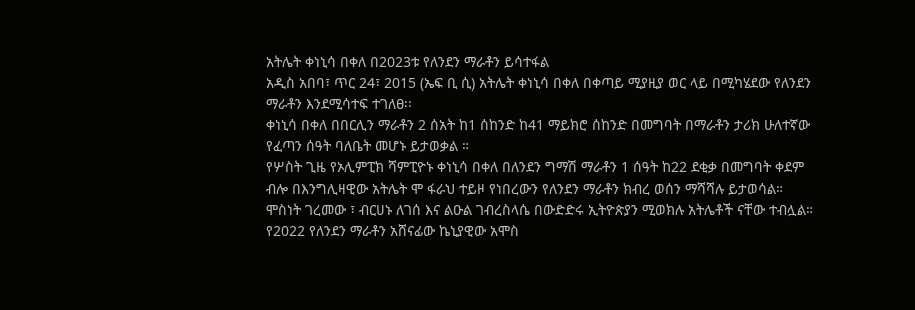አትሌት ቀነኒሳ በቀለ በ2023ቱ የለንደን ማራቶን ይሳተፋል
አዲስ አበባ፣ ጥር 24፣ 2015 (ኤፍ ቢ ሲ) አትሌት ቀነኒሳ በቀለ በቀጣይ ሚያዚያ ወር ላይ በሚካሄደው የለንደን ማራቶን እንደሚሳተፍ ተገለፀ፡፡
ቀነኒሳ በቀለ በበርሊን ማራቶን 2 ሰአት ከ1 ሰከንድ ከ41 ማይክሮ ሰከንድ በመግባት በማራቶን ታሪክ ሁለተኛው የፈጣን ሰዓት ባለቤት መሆኑ ይታወቃል ።
የሦስት ጊዜ የኦሊምፒክ ሻምፒዮኑ ቀነኒሳ በቀለ በለንደን ግማሽ ማራቶን 1 ሰዓት ከ22 ደቂቃ በመግባት ቀደም ብሎ በእንግሊዛዊው አትሌት ሞ ፋራህ ተይዞ የነበረውን የለንደን ማራቶን ክብረ ወሰን ማሻሻሉ ይታወሳል።
ሞስነት ገረመው ፣ ብርሀኑ ለገሰ እና ልዑል ገብረስላሴ በውድድሩ ኢትዮጵያን ሚወክሉ አትሌቶች ናቸው ተብሏል።
የ2022 የለንደን ማራቶን አሸናፊው ኬኒያዊው አሞስ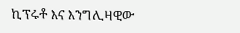ኪፕሩቶ እና እንግሊዛዊው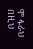ሞ ፋራህ በዚህ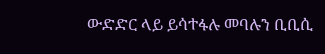ውድድር ላይ ይሳተፋሉ መባሉን ቢቢሲ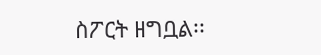ስፖርት ዘግቧል፡፡